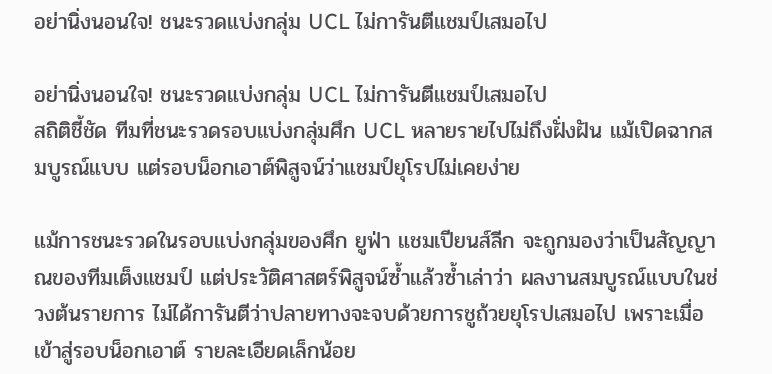อย่านิ่งนอนใจ! ชนะรวดแบ่งกลุ่ม UCL ไม่การันตีแชมป์เสมอไป

อย่านิ่งนอนใจ! ชนะรวดแบ่งกลุ่ม UCL ไม่การันตีแชมป์เสมอไป
สถิติชี้ชัด ทีมที่ชนะรวดรอบแบ่งกลุ่มศึก UCL หลายรายไปไม่ถึงฝั่งฝัน แม้เปิดฉากสมบูรณ์แบบ แต่รอบน็อกเอาต์พิสูจน์ว่าแชมป์ยุโรปไม่เคยง่าย

แม้การชนะรวดในรอบแบ่งกลุ่มของศึก ยูฟ่า แชมเปียนส์ลีก จะถูกมองว่าเป็นสัญญาณของทีมเต็งแชมป์ แต่ประวัติศาสตร์พิสูจน์ซ้ำแล้วซ้ำเล่าว่า ผลงานสมบูรณ์แบบในช่วงต้นรายการ ไม่ได้การันตีว่าปลายทางจะจบด้วยการชูถ้วยยุโรปเสมอไป เพราะเมื่อเข้าสู่รอบน็อกเอาต์ รายละเอียดเล็กน้อย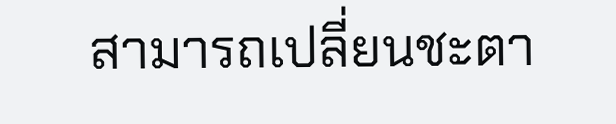สามารถเปลี่ยนชะตา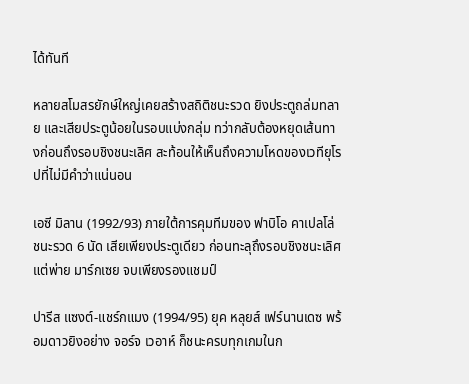ได้ทันที

หลายสโมสรยักษ์ใหญ่เคยสร้างสถิติชนะรวด ยิงประตูถล่มทลาย และเสียประตูน้อยในรอบแบ่งกลุ่ม ทว่ากลับต้องหยุดเส้นทางก่อนถึงรอบชิงชนะเลิศ สะท้อนให้เห็นถึงความโหดของเวทียุโรปที่ไม่มีคำว่าแน่นอน

เอซี มิลาน (1992/93) ภายใต้การคุมทีมของ ฟาบิโอ คาเปลโล่ ชนะรวด 6 นัด เสียเพียงประตูเดียว ก่อนทะลุถึงรอบชิงชนะเลิศ แต่พ่าย มาร์กเซย จบเพียงรองแชมป์

ปารีส แซงต์-แชร์กแมง (1994/95) ยุค หลุยส์ เฟร์นานเดซ พร้อมดาวยิงอย่าง จอร์จ เวอาห์ ก็ชนะครบทุกเกมในก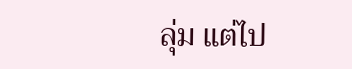ลุ่ม แต่ไป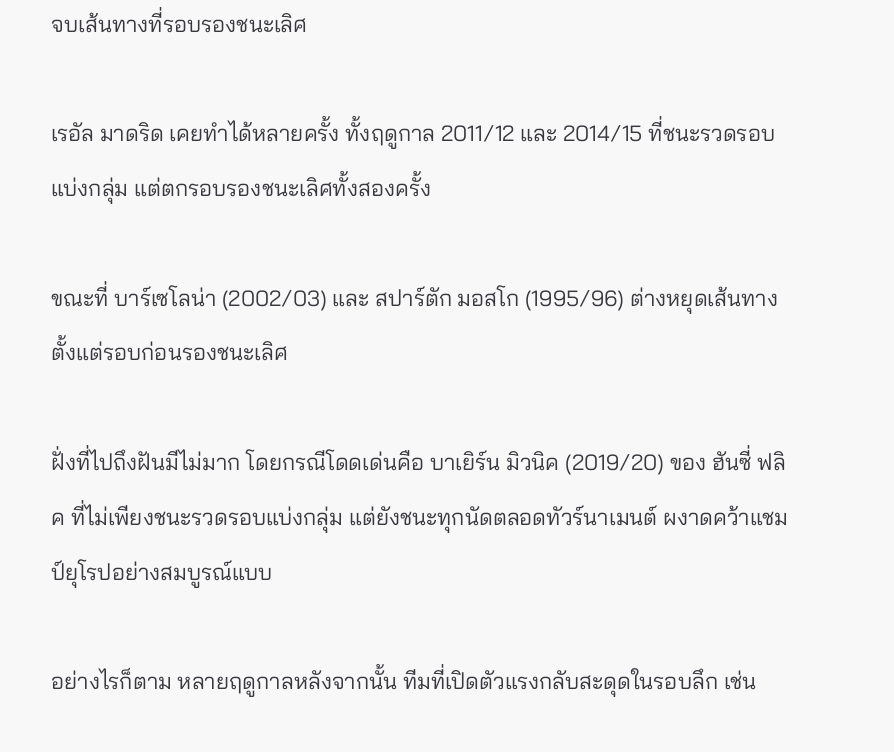จบเส้นทางที่รอบรองชนะเลิศ

เรอัล มาดริด เคยทำได้หลายครั้ง ทั้งฤดูกาล 2011/12 และ 2014/15 ที่ชนะรวดรอบแบ่งกลุ่ม แต่ตกรอบรองชนะเลิศทั้งสองครั้ง

ขณะที่ บาร์เซโลน่า (2002/03) และ สปาร์ตัก มอสโก (1995/96) ต่างหยุดเส้นทางตั้งแต่รอบก่อนรองชนะเลิศ

ฝั่งที่ไปถึงฝันมีไม่มาก โดยกรณีโดดเด่นคือ บาเยิร์น มิวนิค (2019/20) ของ ฮันซี่ ฟลิค ที่ไม่เพียงชนะรวดรอบแบ่งกลุ่ม แต่ยังชนะทุกนัดตลอดทัวร์นาเมนต์ ผงาดคว้าแชมป์ยุโรปอย่างสมบูรณ์แบบ

อย่างไรก็ตาม หลายฤดูกาลหลังจากนั้น ทีมที่เปิดตัวแรงกลับสะดุดในรอบลึก เช่น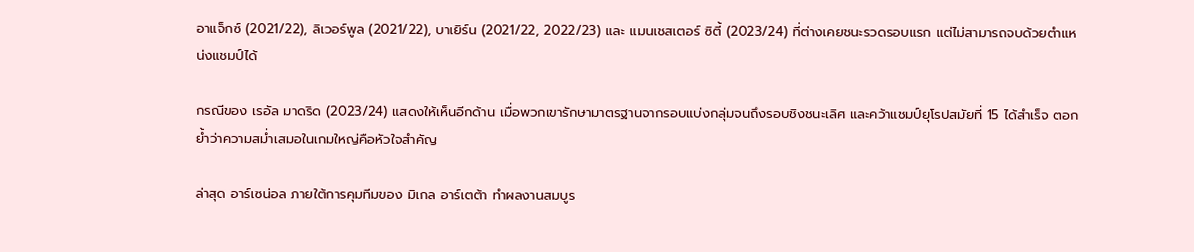อาแจ็กซ์ (2021/22), ลิเวอร์พูล (2021/22), บาเยิร์น (2021/22, 2022/23) และ แมนเชสเตอร์ ซิตี้ (2023/24) ที่ต่างเคยชนะรวดรอบแรก แต่ไม่สามารถจบด้วยตำแหน่งแชมป์ได้

กรณีของ เรอัล มาดริด (2023/24) แสดงให้เห็นอีกด้าน เมื่อพวกเขารักษามาตรฐานจากรอบแบ่งกลุ่มจนถึงรอบชิงชนะเลิศ และคว้าแชมป์ยุโรปสมัยที่ 15 ได้สำเร็จ ตอกย้ำว่าความสม่ำเสมอในเกมใหญ่คือหัวใจสำคัญ

ล่าสุด อาร์เซน่อล ภายใต้การคุมทีมของ มิเกล อาร์เตต้า ทำผลงานสมบูร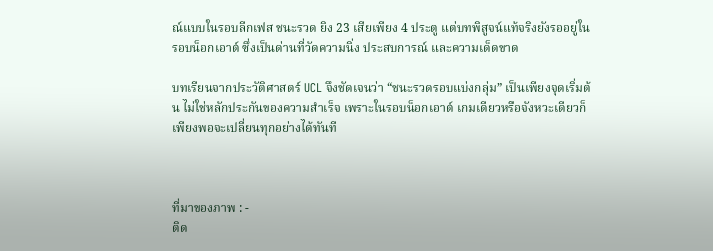ณ์แบบในรอบลีกเฟส ชนะรวด ยิง 23 เสียเพียง 4 ประตู แต่บทพิสูจน์แท้จริงยังรออยู่ในรอบน็อกเอาต์ ซึ่งเป็นด่านที่วัดความนิ่ง ประสบการณ์ และความเด็ดขาด

บทเรียนจากประวัติศาสตร์ UCL จึงชัดเจนว่า “ชนะรวดรอบแบ่งกลุ่ม” เป็นเพียงจุดเริ่มต้น ไม่ใช่หลักประกันของความสำเร็จ เพราะในรอบน็อกเอาต์ เกมเดียวหรือจังหวะเดียวก็เพียงพอจะเปลี่ยนทุกอย่างได้ทันที



ที่มาของภาพ : -
ติด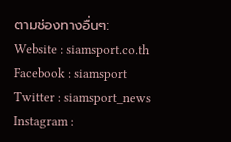ตามช่องทางอื่นๆ:
Website : siamsport.co.th
Facebook : siamsport
Twitter : siamsport_news
Instagram :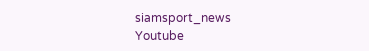siamsport_news
Youtube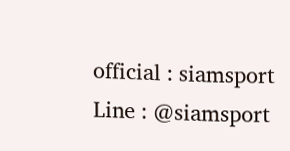official : siamsport
Line : @siamsport